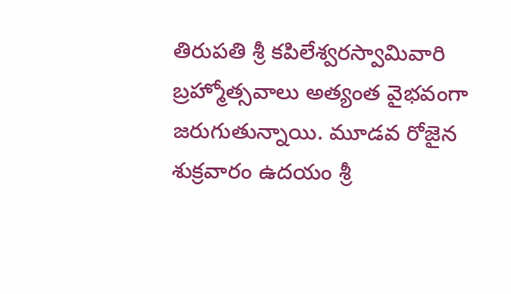తిరుపతి శ్రీ కపిలేశ్వరస్వామివారి బ్రహ్మోత్సవాలు అత్యంత వైభవంగా జరుగుతున్నాయి. మూడవ రోజైన శుక్రవారం ఉదయం శ్రీ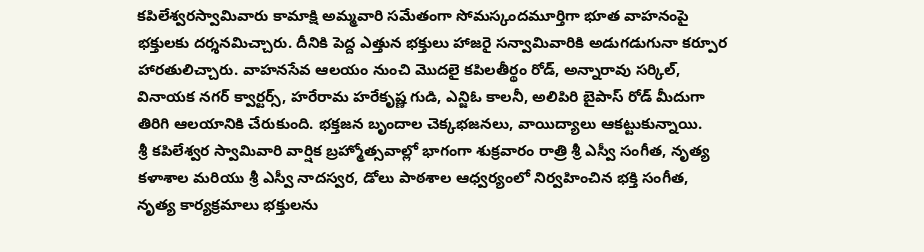కపిలేశ్వరస్వామివారు కామాక్షి అమ్మవారి సమేతంగా సోమస్కందమూర్తిగా భూత వాహనంపై భక్తులకు దర్శనమిచ్చారు. దీనికి పెద్ద ఎత్తున భక్తులు హాజరై సన్వామివారికి అడుగడుగునా కర్పూర హారతులిచ్చారు. వాహనసేవ ఆలయం నుంచి మొదలై కపిలతీర్థం రోడ్, అన్నారావు సర్కిల్, వినాయక నగర్ క్వార్టర్స్, హరేరామ హరేకృష్ణ గుడి, ఎన్జిఓ కాలనీ, అలిపిరి బైపాస్ రోడ్ మీదుగా తిరిగి ఆలయానికి చేరుకుంది. భక్తజన బృందాల చెక్కభజనలు, వాయిద్యాలు ఆకట్టుకున్నాయి.
శ్రీ కపిలేశ్వర స్వామివారి వార్షిక బ్రహ్మోత్సవాల్లో భాగంగా శుక్రవారం రాత్రి శ్రీ ఎస్వీ సంగీత, నృత్య కళాశాల మరియు శ్రీ ఎస్వీ నాదస్వర, డోలు పాఠశాల ఆధ్వర్యంలో నిర్వహించిన భక్తి సంగీత, నృత్య కార్యక్రమాలు భక్తులను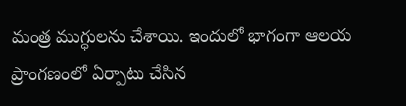మంత్ర ముగ్ధులను చేశాయి. ఇందులో భాగంగా ఆలయ ప్రాంగణంలో ఏర్పాటు చేసిన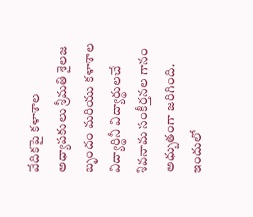వేదికపై కళాశాల అధ్యాపకులు శ్రీమతి శైలజ బృందం మరియు కళాశాల విద్యార్థినీ విద్యార్థులచే శివనామ సంకీర్తనల గానం అధ్బుతంగా జరిగింది. ఇందులో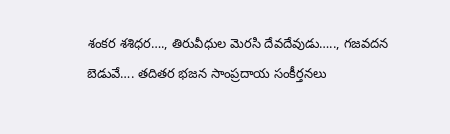శంకర శశిధర…., తిరువీధుల మెరసి దేవదేవుడు….., గజవదన బెడువే…. తదితర భజన సాంప్రదాయ సంకీర్తనలు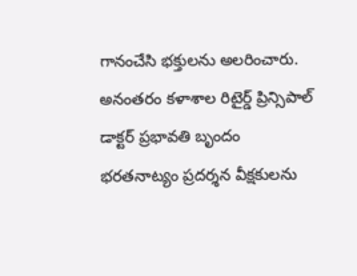గానంచేసి భక్తులను అలరించారు. అనంతరం కళాశాల రిటైర్డ్ ప్రిన్సిపాల్ డాక్టర్ ప్రభావతి బృందం భరతనాట్యం ప్రదర్శన వీక్షకులను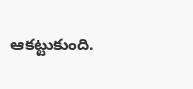ఆకట్టుకుంది.